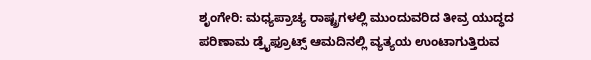ಶೃಂಗೇರಿ: ಮಧ್ಯಪ್ರಾಚ್ಯ ರಾಷ್ಟ್ರಗಳಲ್ಲಿ ಮುಂದುವರಿದ ತೀವ್ರ ಯುದ್ಧದ ಪರಿಣಾಮ ಡ್ರೈಫ್ರೂಟ್ಸ್ ಆಮದಿನಲ್ಲಿ ವ್ಯತ್ಯಯ ಉಂಟಾಗುತ್ತಿರುವ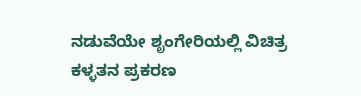ನಡುವೆಯೇ ಶೃಂಗೇರಿಯಲ್ಲಿ ವಿಚಿತ್ರ ಕಳ್ಳತನ ಪ್ರಕರಣ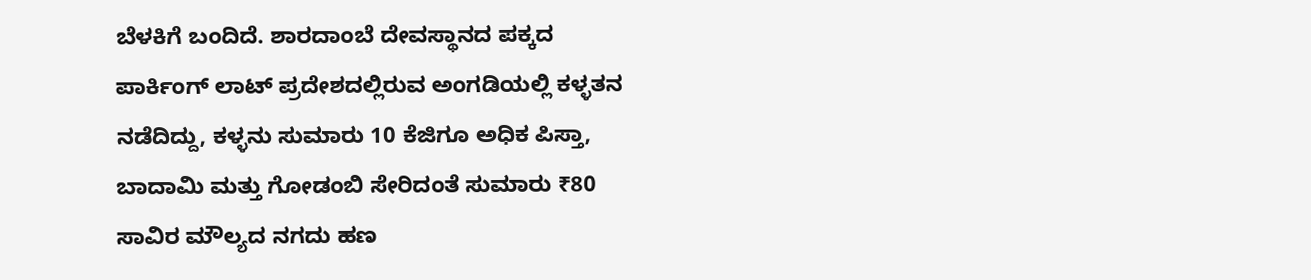ಬೆಳಕಿಗೆ ಬಂದಿದೆ. ಶಾರದಾಂಬೆ ದೇವಸ್ಥಾನದ ಪಕ್ಕದ ಪಾರ್ಕಿಂಗ್ ಲಾಟ್ ಪ್ರದೇಶದಲ್ಲಿರುವ ಅಂಗಡಿಯಲ್ಲಿ ಕಳ್ಳತನ ನಡೆದಿದ್ದು, ಕಳ್ಳನು ಸುಮಾರು 10 ಕೆಜಿಗೂ ಅಧಿಕ ಪಿಸ್ತಾ, ಬಾದಾಮಿ ಮತ್ತು ಗೋಡಂಬಿ ಸೇರಿದಂತೆ ಸುಮಾರು ₹80 ಸಾವಿರ ಮೌಲ್ಯದ ನಗದು ಹಣ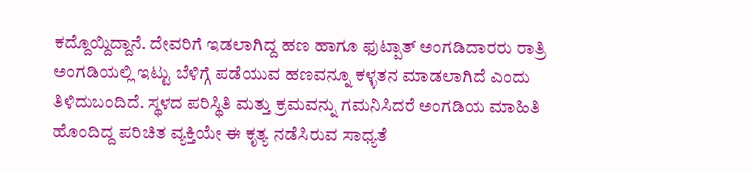ಕದ್ದೊಯ್ದಿದ್ದಾನೆ. ದೇವರಿಗೆ ಇಡಲಾಗಿದ್ದ ಹಣ ಹಾಗೂ ಫುಟ್ಪಾತ್ ಅಂಗಡಿದಾರರು ರಾತ್ರಿ ಅಂಗಡಿಯಲ್ಲಿ ಇಟ್ಟು ಬೆಳಿಗ್ಗೆ ಪಡೆಯುವ ಹಣವನ್ನೂ ಕಳ್ಳತನ ಮಾಡಲಾಗಿದೆ ಎಂದು ತಿಳಿದುಬಂದಿದೆ. ಸ್ಥಳದ ಪರಿಸ್ಥಿತಿ ಮತ್ತು ಕ್ರಮವನ್ನು ಗಮನಿಸಿದರೆ ಅಂಗಡಿಯ ಮಾಹಿತಿ ಹೊಂದಿದ್ದ ಪರಿಚಿತ ವ್ಯಕ್ತಿಯೇ ಈ ಕೃತ್ಯ ನಡೆಸಿರುವ ಸಾಧ್ಯತೆ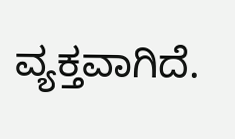ವ್ಯಕ್ತವಾಗಿದೆ.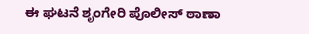ಈ ಘಟನೆ ಶೃಂಗೇರಿ ಪೊಲೀಸ್ ಠಾಣಾ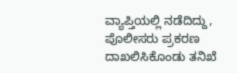ವ್ಯಾಪ್ತಿಯಲ್ಲಿ ನಡೆದಿದ್ದು, ಪೊಲೀಸರು ಪ್ರಕರಣ ದಾಖಲಿಸಿಕೊಂಡು ತನಿಖೆ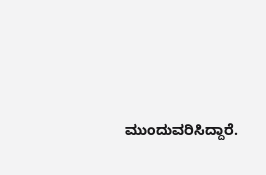ಮುಂದುವರಿಸಿದ್ದಾರೆ.